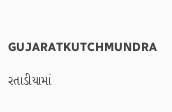GUJARATKUTCHMUNDRA

રતાડીયામાં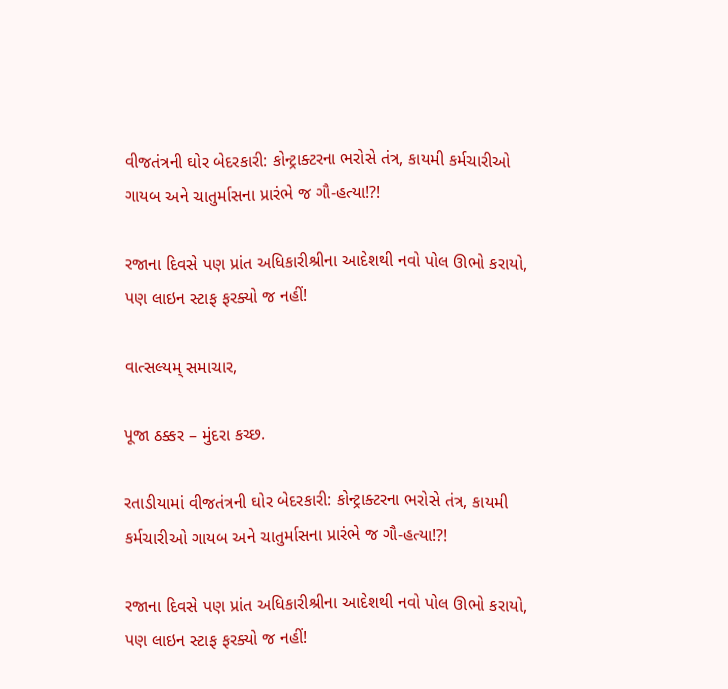વીજતંત્રની ઘોર બેદરકારી: કોન્ટ્રાક્ટરના ભરોસે તંત્ર, કાયમી કર્મચારીઓ ગાયબ અને ચાતુર્માસના પ્રારંભે જ ગૌ-હત્યા!?!

રજાના દિવસે પણ પ્રાંત અધિકારીશ્રીના આદેશથી નવો પોલ ઊભો કરાયો, પણ લાઇન સ્ટાફ ફરક્યો જ નહીં!

વાત્સલ્યમ્ સમાચાર,

પૂજા ઠક્કર – મુંદરા કચ્છ.

રતાડીયામાં વીજતંત્રની ઘોર બેદરકારી: કોન્ટ્રાક્ટરના ભરોસે તંત્ર, કાયમી કર્મચારીઓ ગાયબ અને ચાતુર્માસના પ્રારંભે જ ગૌ-હત્યા!?!

રજાના દિવસે પણ પ્રાંત અધિકારીશ્રીના આદેશથી નવો પોલ ઊભો કરાયો, પણ લાઇન સ્ટાફ ફરક્યો જ નહીં!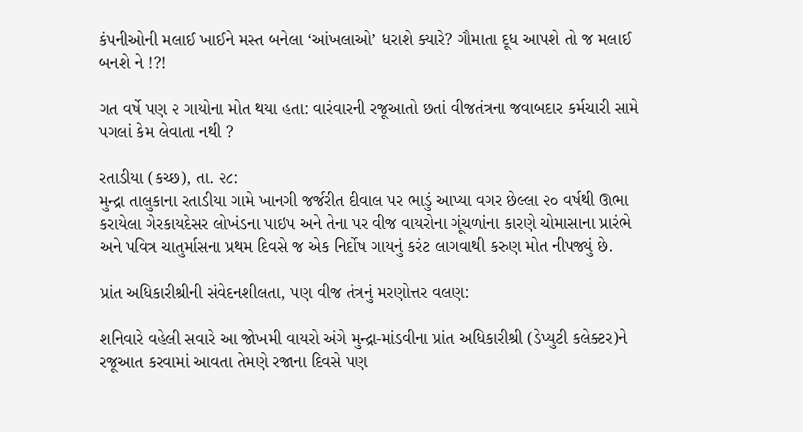કંપનીઓની મલાઈ ખાઈને મસ્ત બનેલા ‘આંખલાઓ’ ધરાશે ક્યારે? ગૌમાતા દૂધ આપશે તો જ મલાઈ બનશે ને !?!

ગત વર્ષે પણ ૨ ગાયોના મોત થયા હતા: વારંવારની રજૂઆતો છતાં વીજતંત્રના જવાબદાર કર્મચારી સામે પગલાં કેમ લેવાતા નથી ?

રતાડીયા (કચ્છ), તા. ૨૮:
મુન્દ્રા તાલુકાના રતાડીયા ગામે ખાનગી જર્જરીત દીવાલ પર ભાડું આપ્યા વગર છેલ્લા ૨૦ વર્ષથી ઊભા કરાયેલા ગેરકાયદેસર લોખંડના પાઇપ અને તેના પર વીજ વાયરોના ગૂંચળાંના કારણે ચોમાસાના પ્રારંભે અને પવિત્ર ચાતુર્માસના પ્રથમ દિવસે જ એક નિર્દોષ ગાયનું કરંટ લાગવાથી કરુણ મોત નીપજ્યું છે.

પ્રાંત અધિકારીશ્રીની સંવેદનશીલતા, પણ વીજ તંત્રનું મરણોત્તર વલણ:

શનિવારે વહેલી સવારે આ જોખમી વાયરો અંગે મુન્દ્રા-માંડવીના પ્રાંત અધિકારીશ્રી (ડેપ્યુટી કલેક્ટર)ને રજૂઆત કરવામાં આવતા તેમણે રજાના દિવસે પણ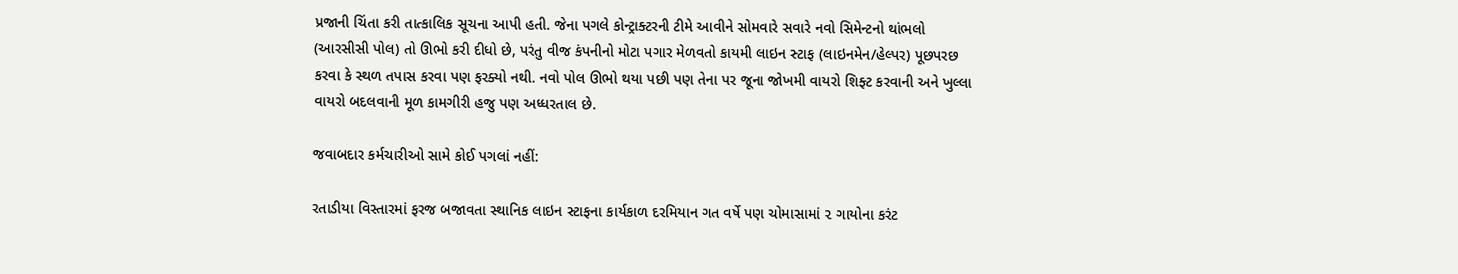પ્રજાની ચિંતા કરી તાત્કાલિક સૂચના આપી હતી. જેના પગલે કોન્ટ્રાક્ટરની ટીમે આવીને સોમવારે સવારે નવો સિમેન્ટનો થાંભલો (આરસીસી પોલ) તો ઊભો કરી દીધો છે, પરંતુ વીજ કંપનીનો મોટા પગાર મેળવતો કાયમી લાઇન સ્ટાફ (લાઇનમેન/હેલ્પર) પૂછપરછ કરવા કે સ્થળ તપાસ કરવા પણ ફરક્યો નથી. નવો પોલ ઊભો થયા પછી પણ તેના પર જૂના જોખમી વાયરો શિફ્ટ કરવાની અને ખુલ્લા વાયરો બદલવાની મૂળ કામગીરી હજુ પણ અધ્ધરતાલ છે.

જવાબદાર કર્મચારીઓ સામે કોઈ પગલાં નહીં:

રતાડીયા વિસ્તારમાં ફરજ બજાવતા સ્થાનિક લાઇન સ્ટાફના કાર્યકાળ દરમિયાન ગત વર્ષે પણ ચોમાસામાં ૨ ગાયોના કરંટ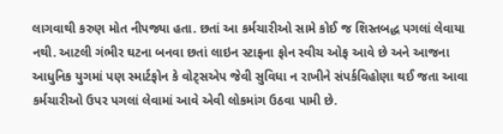લાગવાથી કરુણ મોત નીપજ્યા હતા. છતાં આ કર્મચારીઓ સામે કોઈ જ શિસ્તબદ્ધ પગલાં લેવાયા નથી. આટલી ગંભીર ઘટના બનવા છતાં લાઇન સ્ટાફના ફોન સ્વીચ ઓફ આવે છે અને આજના આધુનિક યુગમાં પણ સ્માર્ટફોન કે વોટ્સએપ જેવી સુવિધા ન રાખીને સંપર્કવિહોણા થઈ જતા આવા કર્મચારીઓ ઉપર પગલાં લેવામાં આવે એવી લોકમાંગ ઉઠવા પામી છે.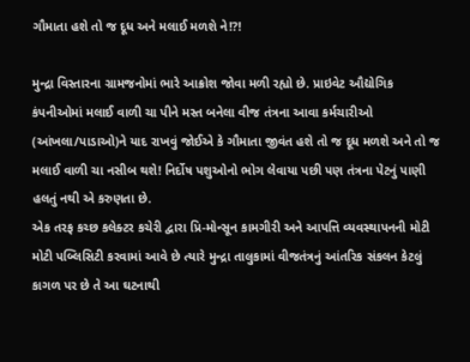ગૌમાતા હશે તો જ દૂધ અને મલાઈ મળશે ને!?!

મુન્દ્રા વિસ્તારના ગ્રામજનોમાં ભારે આક્રોશ જોવા મળી રહ્યો છે. પ્રાઇવેટ ઔદ્યોગિક કંપનીઓમાં મલાઈ વાળી ચા પીને મસ્ત બનેલા વીજ તંત્રના આવા કર્મચારીઓ (આંખલા/પાડાઓ)ને યાદ રાખવું જોઈએ કે ગૌમાતા જીવંત હશે તો જ દૂધ મળશે અને તો જ મલાઈ વાળી ચા નસીબ થશે! નિર્દોષ પશુઓનો ભોગ લેવાયા પછી પણ તંત્રના પેટનું પાણી હલતું નથી એ કરુણતા છે.
એક તરફ કચ્છ કલેક્ટર કચેરી દ્વારા પ્રિ-મોન્સૂન કામગીરી અને આપત્તિ વ્યવસ્થાપનની મોટી મોટી પબ્લિસિટી કરવામાં આવે છે ત્યારે મુન્દ્રા તાલુકામાં વીજતંત્રનું આંતરિક સંકલન કેટલું કાગળ પર છે તે આ ઘટનાથી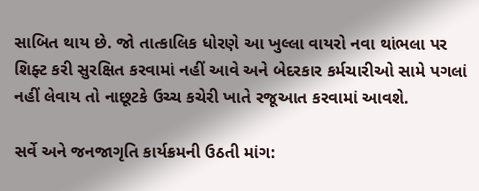સાબિત થાય છે. જો તાત્કાલિક ધોરણે આ ખુલ્લા વાયરો નવા થાંભલા પર શિફ્ટ કરી સુરક્ષિત કરવામાં નહીં આવે અને બેદરકાર કર્મચારીઓ સામે પગલાં નહીં લેવાય તો નાછૂટકે ઉચ્ચ કચેરી ખાતે રજૂઆત કરવામાં આવશે.

સર્વે અને જનજાગૃતિ કાર્યક્રમની ઉઠતી માંગ: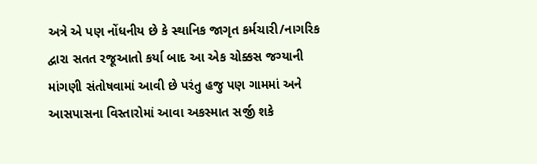અત્રે એ પણ નોંધનીય છે કે સ્થાનિક જાગૃત કર્મચારી/નાગરિક દ્વારા સતત રજૂઆતો કર્યા બાદ આ એક ચોક્કસ જગ્યાની માંગણી સંતોષવામાં આવી છે પરંતુ હજુ પણ ગામમાં અને આસપાસના વિસ્તારોમાં આવા અકસ્માત સર્જી શકે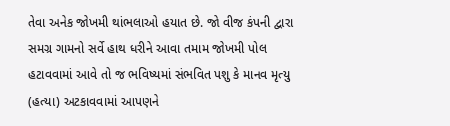તેવા અનેક જોખમી થાંભલાઓ હયાત છે. જો વીજ કંપની દ્વારા સમગ્ર ગામનો સર્વે હાથ ધરીને આવા તમામ જોખમી પોલ હટાવવામાં આવે તો જ ભવિષ્યમાં સંભવિત પશુ કે માનવ મૃત્યુ (હત્યા) અટકાવવામાં આપણને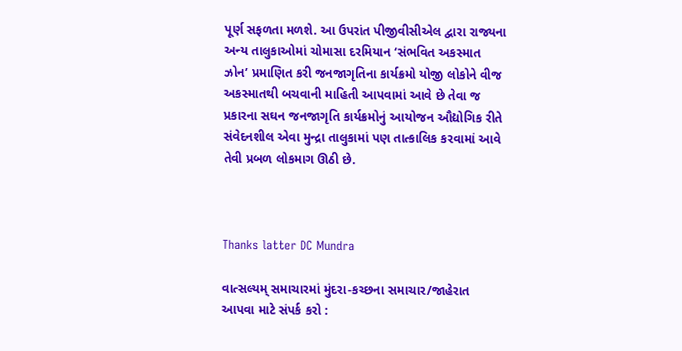પૂર્ણ સફળતા મળશે. આ ઉપરાંત પીજીવીસીએલ દ્વારા રાજ્યના અન્ય તાલુકાઓમાં ચોમાસા દરમિયાન ‘સંભવિત અકસ્માત ઝોન’ પ્રમાણિત કરી જનજાગૃતિના કાર્યક્રમો યોજી લોકોને વીજ અકસ્માતથી બચવાની માહિતી આપવામાં આવે છે તેવા જ પ્રકારના સઘન જનજાગૃતિ કાર્યક્રમોનું આયોજન ઔદ્યોગિક રીતે સંવેદનશીલ એવા મુન્દ્રા તાલુકામાં પણ તાત્કાલિક કરવામાં આવે તેવી પ્રબળ લોકમાગ ઊઠી છે.



Thanks latter DC Mundra

વાત્સલ્યમ્ સમાચારમાં મુંદરા-કચ્છના સમાચાર/જાહેરાત આપવા માટે સંપર્ક કરો :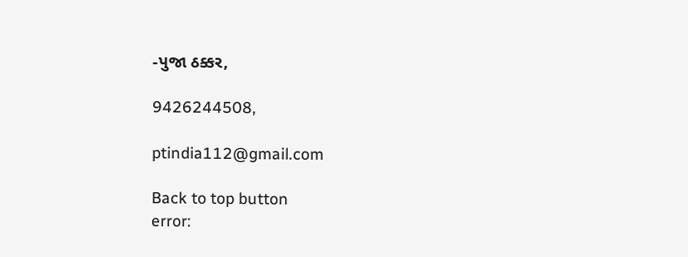-પુજા ઠક્કર,

9426244508,

ptindia112@gmail.com

Back to top button
error: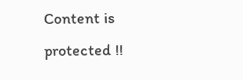Content is protected !!